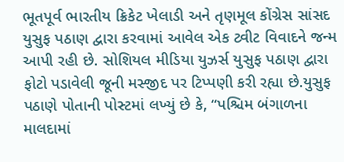ભૂતપૂર્વ ભારતીય ક્રિકેટ ખેલાડી અને તૃણમૂલ કોંગ્રેસ સાંસદ યુસુફ પઠાણ દ્વારા કરવામાં આવેલ એક ટ્વીટ વિવાદને જન્મ આપી રહી છે. સોશિયલ મીડિયા યુઝર્સ યુસુફ પઠાણ દ્વારા ફોટો પડાવેલી જૂની મસ્જીદ પર ટિપ્પણી કરી રહ્યા છે.યુસુફ પઠાણે પોતાની પોસ્ટમાં લખ્યું છે કે, “પશ્ચિમ બંગાળના માલદામાં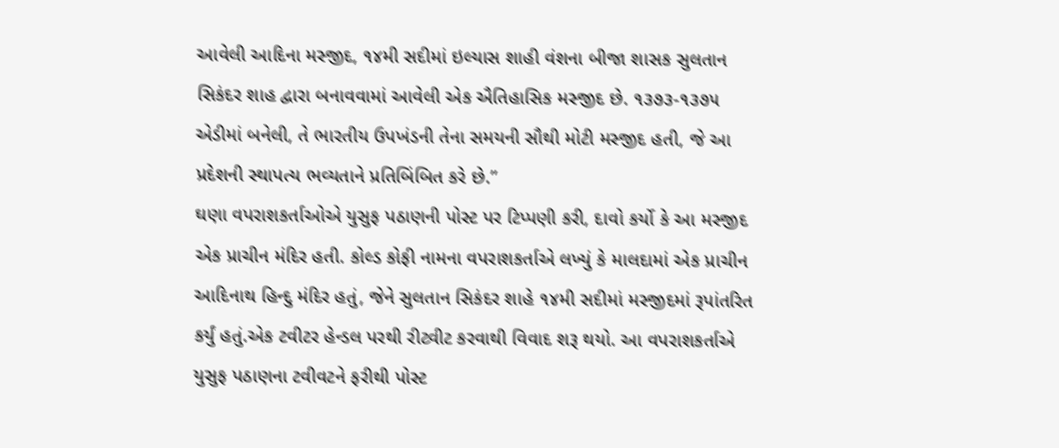આવેલી આદિના મસ્જીદ, ૧૪મી સદીમાં ઇલ્યાસ શાહી વંશના બીજા શાસક સુલતાન સિકંદર શાહ દ્વારા બનાવવામાં આવેલી એક ઐતિહાસિક મસ્જીદ છે. ૧૩૭૩-૧૩૭૫ એડીમાં બનેલી, તે ભારતીય ઉપખંડની તેના સમયની સૌથી મોટી મસ્જીદ હતી, જે આ પ્રદેશની સ્થાપત્ય ભવ્યતાને પ્રતિબિંબિત કરે છે.”
ઘણા વપરાશકર્તાઓએ યુસુફ પઠાણની પોસ્ટ પર ટિપ્પણી કરી, દાવો કર્યો કે આ મસ્જીદ એક પ્રાચીન મંદિર હતી. કોલ્ડ કોફી નામના વપરાશકર્તાએ લખ્યું કે માલદામાં એક પ્રાચીન આદિનાથ હિન્દુ મંદિર હતું, જેને સુલતાન સિકંદર શાહે ૧૪મી સદીમાં મસ્જીદમાં રૂપાંતરિત કર્યું હતું.એક ટવીટર હેન્ડલ પરથી રીટ્વીટ કરવાથી વિવાદ શરૂ થયો. આ વપરાશકર્તાએ યુસુફ પઠાણના ટવીવટને ફરીથી પોસ્ટ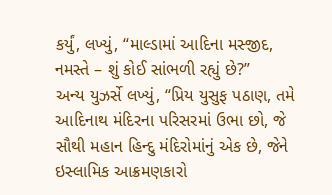કર્યું, લખ્યું, “માલ્ડામાં આદિના મસ્જીદ, નમસ્તે – શું કોઈ સાંભળી રહ્યું છે?”
અન્ય યુઝર્સે લખ્યું, “પ્રિય યુસુફ પઠાણ, તમે આદિનાથ મંદિરના પરિસરમાં ઉભા છો, જે સૌથી મહાન હિન્દુ મંદિરોમાંનું એક છે, જેને ઇસ્લામિક આક્રમણકારો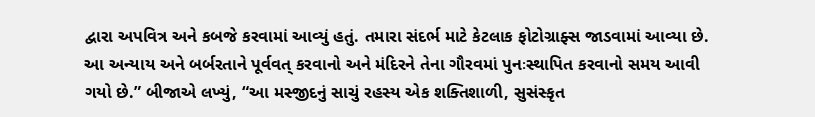દ્વારા અપવિત્ર અને કબજે કરવામાં આવ્યું હતું. તમારા સંદર્ભ માટે કેટલાક ફોટોગ્રાફ્સ જાડવામાં આવ્યા છે. આ અન્યાય અને બર્બરતાને પૂર્વવત્ કરવાનો અને મંદિરને તેના ગૌરવમાં પુનઃસ્થાપિત કરવાનો સમય આવી ગયો છે.” બીજાએ લખ્યું, “આ મસ્જીદનું સાચું રહસ્ય એક શક્તિશાળી, સુસંસ્કૃત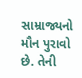સામ્રાજ્યનો મૌન પુરાવો છે. તેની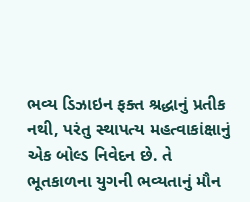ભવ્ય ડિઝાઇન ફક્ત શ્રદ્ધાનું પ્રતીક નથી, પરંતુ સ્થાપત્ય મહત્વાકાંક્ષાનું એક બોલ્ડ નિવેદન છે. તે ભૂતકાળના યુગની ભવ્યતાનું મૌન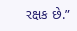રક્ષક છે.”